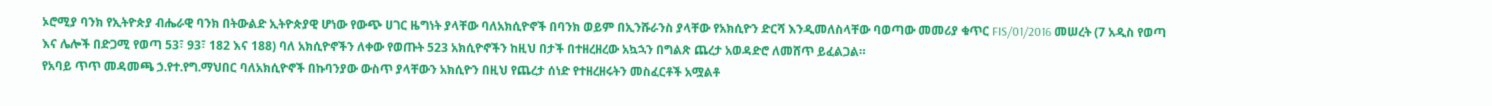ኦሮሚያ ባንክ የኢትዮጵያ ብሔራዊ ባንክ በትውልድ ኢትዮጵያዊ ሆነው የውጭ ሀገር ዜግነት ያላቸው ባለአክሲዮኖች በባንክ ወይም በኢንሹራንስ ያላቸው የአክሲዮን ድርሻ እንዲመለስላቸው ባወጣው መመሪያ ቁጥር FIS/01/2016 መሠረት (7 አዲስ የወጣ እና ሌሎች በድጋሚ የወጣ 53፣ 93፣ 182 እና 188) ባለ አክሲዮኖችን ለቀው የወጡት 523 አክሲዮኖችን ከዚህ በታች በተዘረዘረው አኳኋን በግልጽ ጨረታ አወዳድሮ ለመሸጥ ይፈልጋል።
የአባይ ጥጥ መዳመጫ ኃ.የተ.የግ.ማህበር ባለአክሲዮኖች በኩባንያው ውስጥ ያላቸውን አክሲዮን በዚህ የጨረታ ሰነድ የተዘረዘሩትን መስፈርቶች አሟልቶ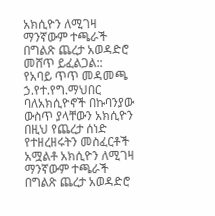አክሲዮን ለሚገዛ ማንኛውም ተጫራች በግልጽ ጨረታ አወዳድሮ መሸጥ ይፈልጋል::
የአባይ ጥጥ መዳመጫ ኃ.የተ.የግ.ማህበር ባለአክሲዮኖች በኩባንያው ውስጥ ያላቸውን አክሲዮን በዚህ የጨረታ ሰነድ የተዘረዘሩትን መስፈርቶች አሟልቶ አክሲዮን ለሚገዛ ማንኛውም ተጫራች በግልጽ ጨረታ አወዳድሮ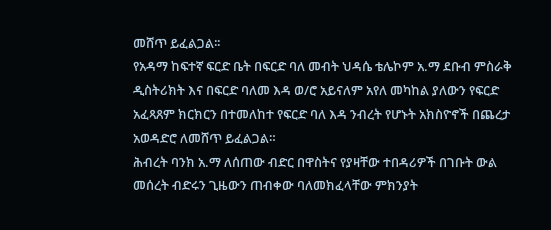መሸጥ ይፈልጋል፡፡
የአዳማ ከፍተኛ ፍርድ ቤት በፍርድ ባለ መብት ህዳሴ ቴሌኮም አ.ማ ደቡብ ምስራቅ ዲስትሪክት እና በፍርድ ባለመ እዳ ወ/ሮ አይናለም አየለ መካከል ያለውን የፍርድ አፈጻጸም ክርክርን በተመለከተ የፍርድ ባለ እዳ ንብረት የሆኑት አክስዮኖች በጨረታ አወዳድሮ ለመሸጥ ይፈልጋል።
ሕብረት ባንክ አ.ማ ለሰጠው ብድር በዋስትና የያዛቸው ተበዳሪዎች በገቡት ውል መሰረት ብድሩን ጊዜውን ጠብቀው ባለመክፈላቸው ምክንያት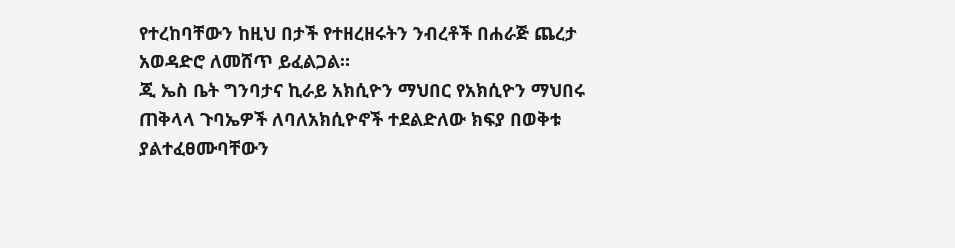የተረከባቸውን ከዚህ በታች የተዘረዘሩትን ንብረቶች በሐራጅ ጨረታ አወዳድሮ ለመሸጥ ይፈልጋል።
ጂ ኤስ ቤት ግንባታና ኪራይ አክሲዮን ማህበር የአክሲዮን ማህበሩ ጠቅላላ ጉባኤዎች ለባለአክሲዮኖች ተደልድለው ክፍያ በወቅቱ ያልተፈፀሙባቸውን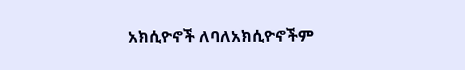አክሲዮኖች ለባለአክሲዮኖችም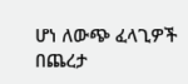ሆነ ለውጭ ፈላጊዎች በጨረታ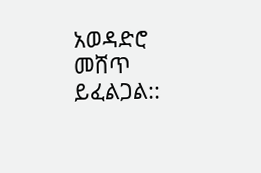አወዳድሮ መሸጥ ይፈልጋል::